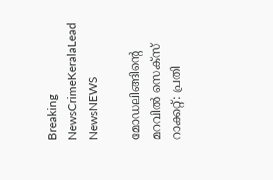Breaking NewsCrimeKeralaLead NewsNEWS

മോഡലിങ്ങിന്റെ മറവിൽ സെക്സ് റാക്കറ്റ്: പ്രതി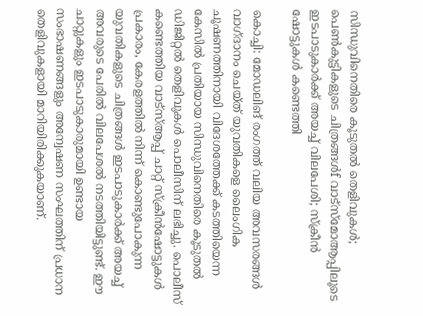സിന്ധുവിനെതിരെ കൂടുതൽ തെളിവുകൾ; പെൺകുട്ടികളുടെ ചിത്രങ്ങൾf വാട്സ്മോആപ്പിലൂടെ ഇടപാടുകാർക്ക് അയച്ച് വിലപേശി; സ്ക്രീൻ ഷോട്ടുകൾ കണ്ടെത്തി

കൊച്ചി: മോഡലിങ് രംഗത്ത് വലിയ അവസരങ്ങൾ വാഗ്ദാനം ചെയ്ത് യുവതികളെ ലൈംഗിക ചൂഷണത്തിനായി വിദേശത്തേക്ക് കടത്തിയെന്ന കേസിൽ പ്രതിയായ സിന്ധുവിനെതിരെ കൂടുതൽ ഡിജിറ്റൽ തെളിവുകൾ പൊലീസിന് ലഭിച്ചു. പൊലീസ് കണ്ടെത്തിയ വാട്‌സ്ആപ്പ് ചാറ്റ് സ്ക്രീൻഷോട്ടുകൾ പ്രകാരം, കേരളത്തിൽ നിന്ന് കൊണ്ടുപോകുന്ന യുവതികളുടെ ചിത്രങ്ങൾ ഇടപാടുകാർക്ക് അയച്ച് അവരുടെ പേരിൽ വിലപേശൽ നടത്തിയിട്ടുണ്ട്. ഈ ചാറ്റുകളും ഇടപാടുകാരുമായി ഉണ്ടായ സംഭാഷണങ്ങളും അന്വേഷണ സംഘത്തിന് പ്രധാന തെളിവുകളായി മാറിയിരിക്കുകയാണ്.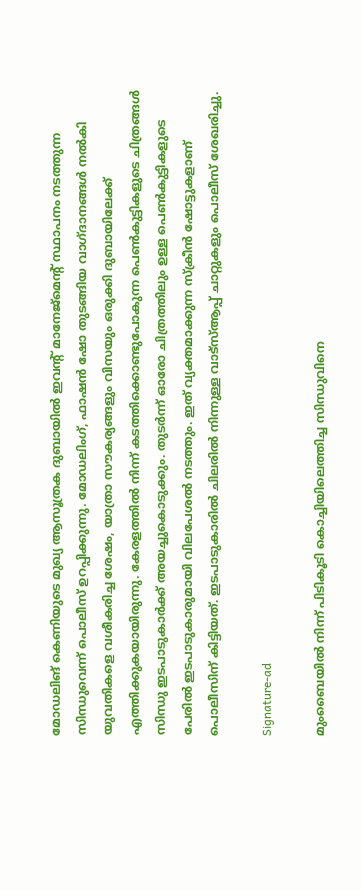മോഡലിങ് കെണിയുടെ മുഖ്യ ആസൂത്രക ദുബായിൽ ഇവന്‍റ് മാനേജ്മെന്‍റ് സ്ഥാപനം നടത്തുന്ന സിന്ധുവെന്ന് പൊലീസ് ഉറപ്പിക്കുന്നു. മോഡലിംഗ്, ഫാഷൻ ഷോ തുടങ്ങിയ വാഗ്ദാനങ്ങൾ നൽകി യുവതികളെ വശീകരിച്ച ശേഷം, യാത്രാ സൗകര്യങ്ങളും വിസയും ഒരുക്കി ദുബായിലേക്ക് എത്തിക്കുകയായിരുന്നു. കേരളത്തിൽ നിന്ന് കടത്തിക്കൊണ്ടുപോകുന്ന പെൺകുട്ടികളുടെ ചിത്രങ്ങൾ സിന്ധു ഇടപാടുകാർക്ക് അയച്ചുകൊടുക്കും. തുടർന്ന് ഓരോ ചിത്രത്തിലും ഉള്ള പെൺകുട്ടികളുടെ പേരിൽ ഇടപാടുകാരുമായി വിലപേശൽ നടത്തും. ഇത് വ്യക്തമാക്കുന്ന സ്ക്രീൻ ഷോട്ടുകളാണ് പൊലീസിന് കിട്ടിയത്. ഇടപാടുകാരിൽ ചിലരിൽ നിന്നുള്ള വാട്സ്ആപ്പ് ചാറ്റുകളും പൊലീസ് ശേഖരിച്ചു.

Signature-ad

മുംബൈയിൽ നിന്ന് പിടികൂടി കൊച്ചിയിലെത്തിച്ച സിന്ധുവിനെ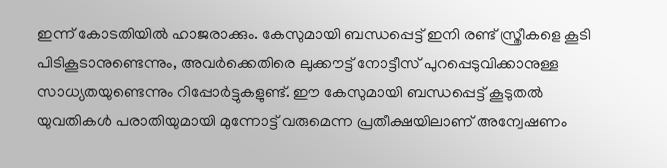ഇന്ന് കോടതിയിൽ ഹാജരാക്കും. കേസുമായി ബന്ധപ്പെട്ട് ഇനി രണ്ട് സ്ത്രീകളെ കൂടി പിടികൂടാനുണ്ടെന്നും, അവർക്കെതിരെ ലുക്കൗട്ട് നോട്ടീസ് പുറപ്പെടുവിക്കാനുള്ള സാധ്യതയുണ്ടെന്നും റിപ്പോർട്ടുകളുണ്ട്. ഈ കേസുമായി ബന്ധപ്പെട്ട് കൂടുതൽ യുവതികൾ പരാതിയുമായി മുന്നോട്ട് വരുമെന്ന പ്രതീക്ഷയിലാണ് അന്വേഷണം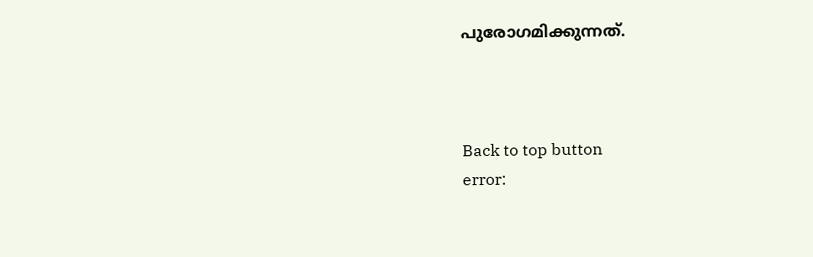പുരോഗമിക്കുന്നത്.



Back to top button
error: